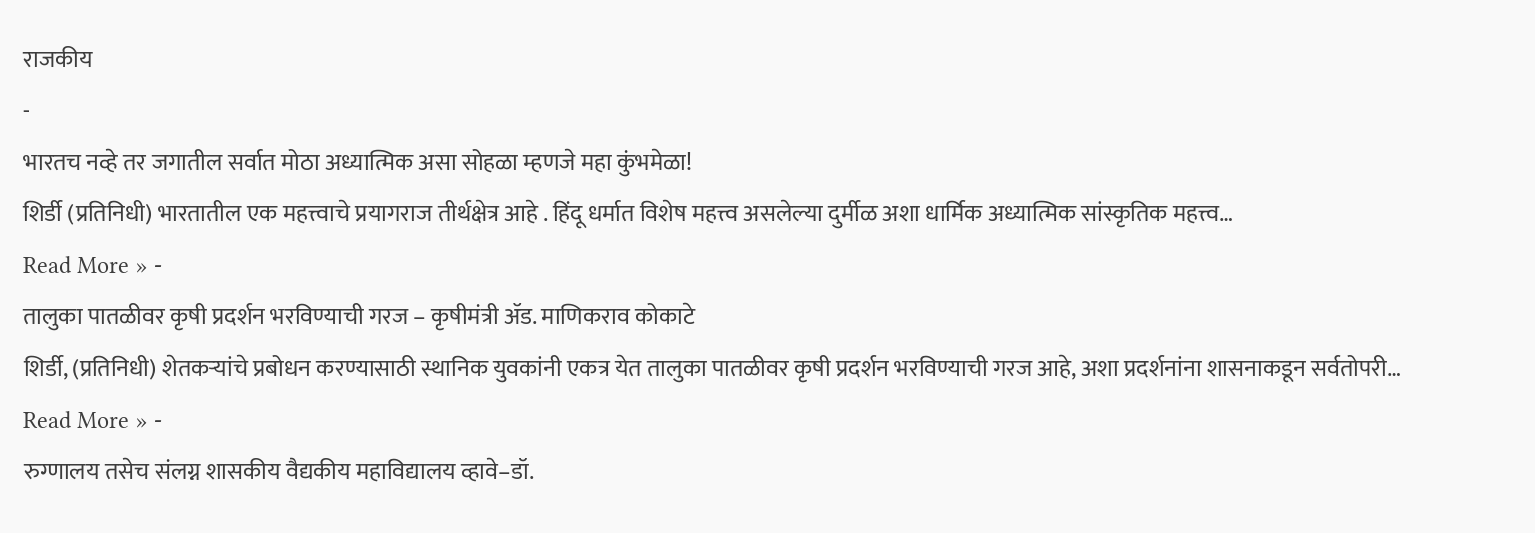राजकीय
-
भारतच नव्हे तर जगातील सर्वात मोठा अध्यात्मिक असा सोहळा म्हणजे महा कुंभमेळा!
शिर्डी (प्रतिनिधी) भारतातील एक महत्त्वाचे प्रयागराज तीर्थक्षेत्र आहे . हिंदू धर्मात विशेष महत्त्व असलेल्या दुर्मीळ अशा धार्मिक अध्यात्मिक सांस्कृतिक महत्त्व…
Read More » -
तालुका पातळीवर कृषी प्रदर्शन भरविण्याची गरज – कृषीमंत्री ॲड. माणिकराव कोकाटे
शिर्डी, (प्रतिनिधी) शेतकऱ्यांचे प्रबोधन करण्यासाठी स्थानिक युवकांनी एकत्र येत तालुका पातळीवर कृषी प्रदर्शन भरविण्याची गरज आहे, अशा प्रदर्शनांना शासनाकडून सर्वतोपरी…
Read More » -
रुग्णालय तसेच संलग्न शासकीय वैद्यकीय महाविद्यालय व्हावे–डॉ.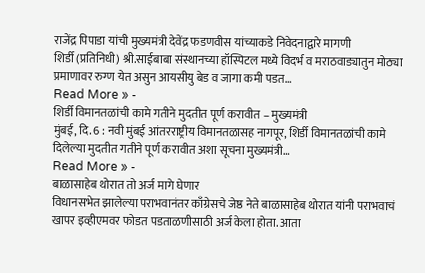राजेंद्र पिपाडा यांची मुख्यमंत्री देवेंद्र फडणवीस यांच्याकडे निवेदनाद्वारे मागणी
शिर्डी (प्रतिनिधी) श्री.साईबाबा संस्थानच्या हॉस्पिटल मध्ये विदर्भ व मराठवाड्यातुन मोठ्या प्रमाणावर रुग्ण येत असुन आयसीयु बेड व जागा कमी पडत…
Read More » -
शिर्डी विमानतळांची कामे गतीने मुदतीत पूर्ण करावीत – मुख्यमंत्री
मुंबई, दि. 6 : नवी मुंबई आंतरराष्ट्रीय विमानतळासह नागपूर, शिर्डी विमानतळांची कामे दिलेल्या मुदतीत गतीने पूर्ण करावीत अशा सूचना मुख्यमंत्री…
Read More » -
बाळासाहेब थोरात तो अर्ज मागे घेणार
विधानसभेत झालेल्या पराभवानंतर काँग्रेसचे जेष्ठ नेते बाळासाहेब थोरात यांनी पराभवाचं खापर इव्हीएमवर फोडत पडताळणीसाठी अर्ज केला होता. आता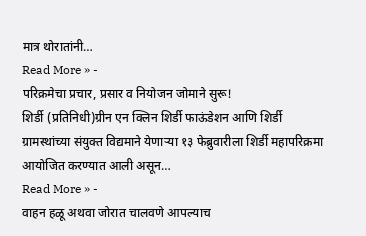मात्र थोरातांनी…
Read More » -
परिक्रमेचा प्रचार, प्रसार व नियोजन जोमाने सुरू!
शिर्डी (प्रतिनिधी)ग्रीन एन क्लिन शिर्डी फाऊंडेशन आणि शिर्डी ग्रामस्थांच्या संयुक्त विद्यमाने येणाऱ्या १३ फेब्रुवारीला शिर्डी महापरिक्रमा आयोजित करण्यात आली असून…
Read More » -
वाहन हळू अथवा जोरात चालवणे आपल्याच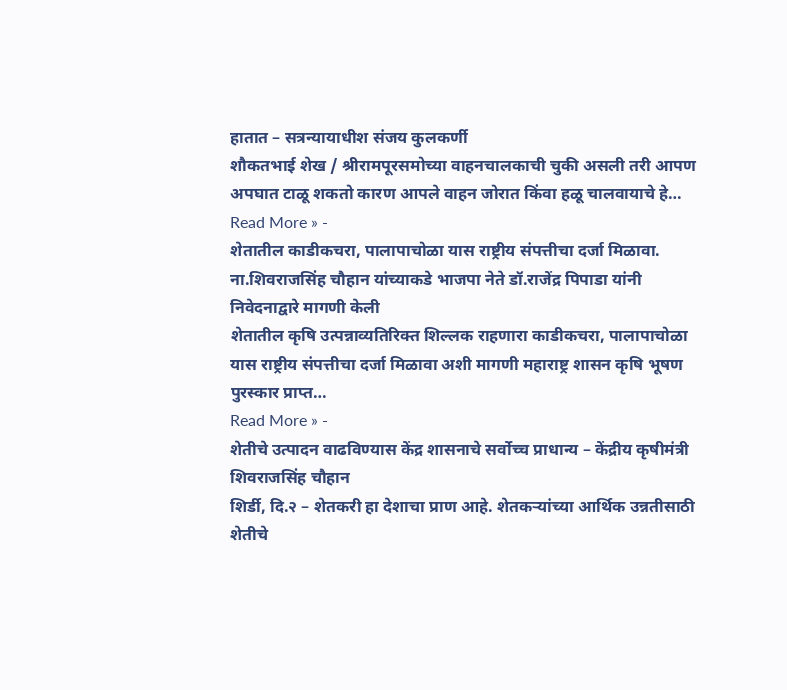हातात – सत्रन्यायाधीश संजय कुलकर्णी
शौकतभाई शेख / श्रीरामपूरसमोच्या वाहनचालकाची चुकी असली तरी आपण अपघात टाळू शकतो कारण आपले वाहन जोरात किंवा हळू चालवायाचे हे…
Read More » -
शेतातील काडीकचरा, पालापाचोळा यास राष्ट्रीय संपत्तीचा दर्जा मिळावा. ना.शिवराजसिंह चौहान यांच्याकडे भाजपा नेते डॉ.राजेंद्र पिपाडा यांनी निवेदनाद्वारे मागणी केली
शेतातील कृषि उत्पन्नाव्यतिरिक्त शिल्लक राहणारा काडीकचरा, पालापाचोळा यास राष्ट्रीय संपत्तीचा दर्जा मिळावा अशी मागणी महाराष्ट्र शासन कृषि भूषण पुरस्कार प्राप्त…
Read More » -
शेतीचे उत्पादन वाढविण्यास केंद्र शासनाचे सर्वोच्च प्राधान्य – केंद्रीय कृषीमंत्री शिवराजसिंह चौहान
शिर्डी, दि.२ – शेतकरी हा देशाचा प्राण आहे. शेतकऱ्यांच्या आर्थिक उन्नतीसाठी शेतीचे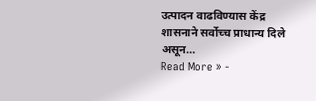उत्पादन वाढविण्यास केंद्र शासनाने सर्वोच्च प्राधान्य दिले असून…
Read More » -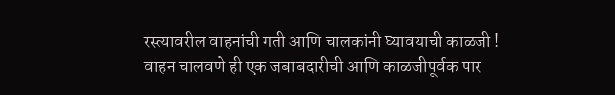रस्त्यावरील वाहनांची गती आणि चालकांनी घ्यावयाची काळजी !
वाहन चालवणे ही एक जबाबदारीची आणि काळजीपूर्वक पार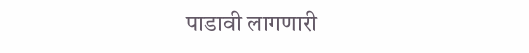पाडावी लागणारी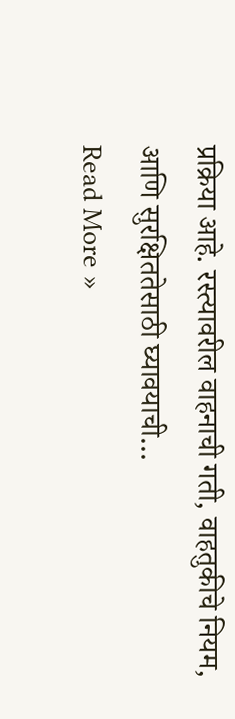प्रक्रिया आहे. रस्त्यावरील वाहनाची गती, वाहतुकीचे नियम, आणि सुरक्षिततेसाठी घ्यावयाची…
Read More »